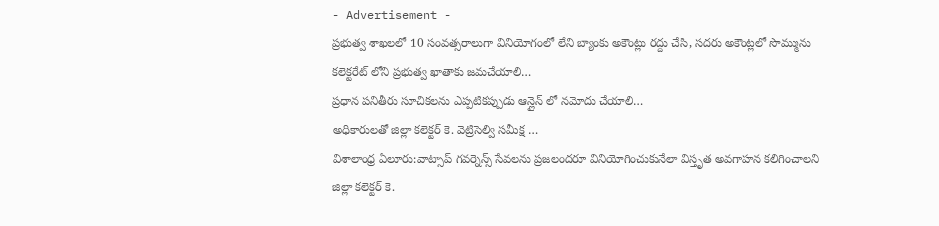- Advertisement -
ప్రభుత్వ శాఖలలో 10 సంవత్సరాలుగా వినియోగంలో లేని బ్యాంకు అకౌంట్లు రద్దు చేసి, సదరు అకౌంట్లలో సొమ్మును కలెక్టరేట్ లోని ప్రభుత్వ ఖాతాకు జమచేయాలి…
ప్రధాన పనితీరు సూచికలను ఎప్పటికప్పుడు ఆన్లైన్ లో నమోదు చేయాలి…
అధికారులతో జిల్లా కలెక్టర్ కె. వెట్రిసెల్వి సమీక్ష …
విశాలాంధ్ర ఏలూరు:వాట్సాప్ గవర్నెన్స్ సేవలను ప్రజలందరూ వినియోగించుకునేలా విస్తృత అవగాహన కలిగించాలని జిల్లా కలెక్టర్ కె.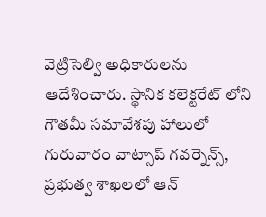వెట్రిసెల్వి అధికారులను ఆదేశించారు. స్థానిక కలెక్టరేట్ లోని గౌతమీ సమావేశపు హాలులో గురువారం వాట్సాప్ గవర్నెన్స్, ప్రభుత్వ శాఖలలో ఆన్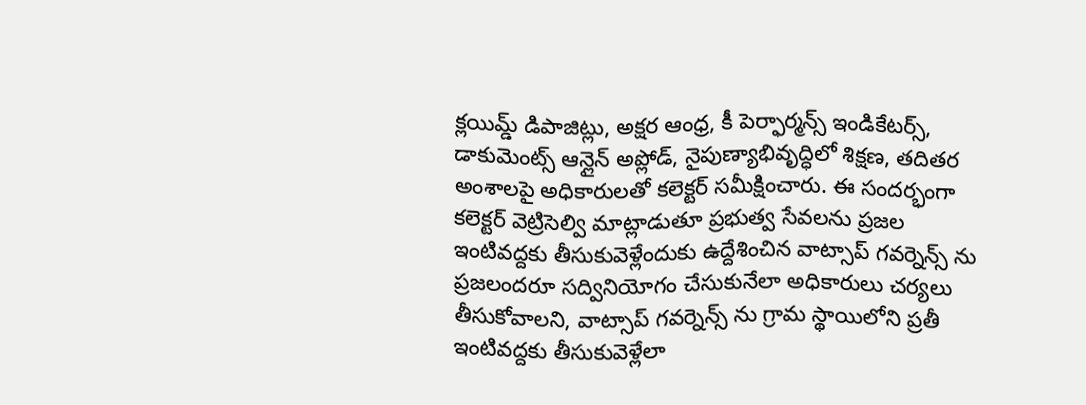క్లయిమ్డ్ డిపాజిట్లు, అక్షర ఆంధ్ర, కీ పెర్ఫార్మన్స్ ఇండికేటర్స్, డాకుమెంట్స్ ఆన్లైన్ అప్లోడ్, నైపుణ్యాభివృద్ధిలో శిక్షణ, తదితర అంశాలపై అధికారులతో కలెక్టర్ సమీక్షించారు. ఈ సందర్భంగా కలెక్టర్ వెట్రిసెల్వి మాట్లాడుతూ ప్రభుత్వ సేవలను ప్రజల ఇంటివద్దకు తీసుకువెళ్లేందుకు ఉద్దేశించిన వాట్సాప్ గవర్నెన్స్ ను ప్రజలందరూ సద్వినియోగం చేసుకునేలా అధికారులు చర్యలు తీసుకోవాలని, వాట్సాప్ గవర్నెన్స్ ను గ్రామ స్థాయిలోని ప్రతీ ఇంటివద్దకు తీసుకువెళ్లేలా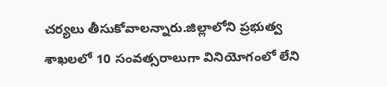చర్యలు తీసుకోవాలన్నారు.జిల్లాలోని ప్రభుత్వ శాఖలలో 10 సంవత్సరాలుగా వినియోగంలో లేని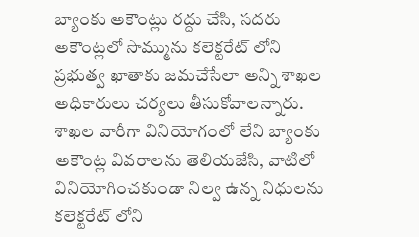బ్యాంకు అకౌంట్లు రద్దు చేసి, సదరు అకౌంట్లలో సొమ్మును కలెక్టరేట్ లోని ప్రభుత్వ ఖాతాకు జమచేసేలా అన్ని శాఖల అధికారులు చర్యలు తీసుకోవాలన్నారు. శాఖల వారీగా వినియోగంలో లేని బ్యాంకు అకౌంట్ల వివరాలను తెలియజేసి, వాటిలో వినియోగించకుండా నిల్వ ఉన్న నిధులను కలెక్టరేట్ లోని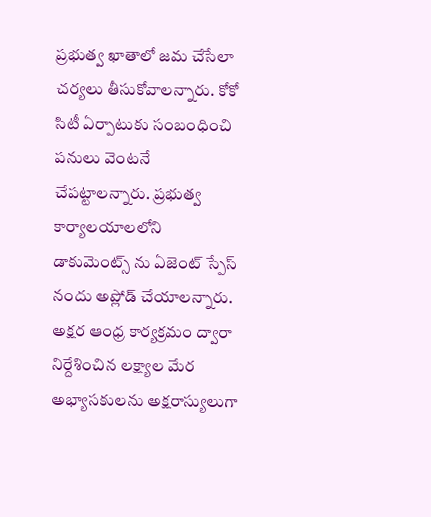ప్రభుత్వ ఖాతాలో జమ చేసేలా చర్యలు తీసుకోవాలన్నారు. కోకో సిటీ ఏర్పాటుకు సంబంధించి పనులు వెంటనే చేపట్టాలన్నారు. ప్రభుత్వ కార్యాలయాలలోని డాకుమెంట్స్ ను ఏజెంట్ స్పేస్ నందు అప్లోడ్ చేయాలన్నారు. అక్షర ఆంధ్ర కార్యక్రమం ద్వారా నిర్దేశించిన లక్ష్యాల మేర అభ్యాసకులను అక్షరాస్యులుగా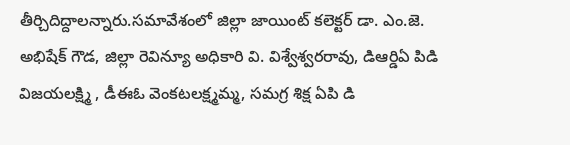తీర్చిదిద్దాలన్నారు.సమావేశంలో జిల్లా జాయింట్ కలెక్టర్ డా. ఎం.జె. అభిషేక్ గౌడ, జిల్లా రెవిన్యూ అధికారి వి. విశ్వేశ్వరరావు, డిఆర్డిఏ పిడి విజయలక్ష్మి , డీఈఓ వెంకటలక్ష్మమ్మ, సమగ్ర శిక్ష ఏపి డి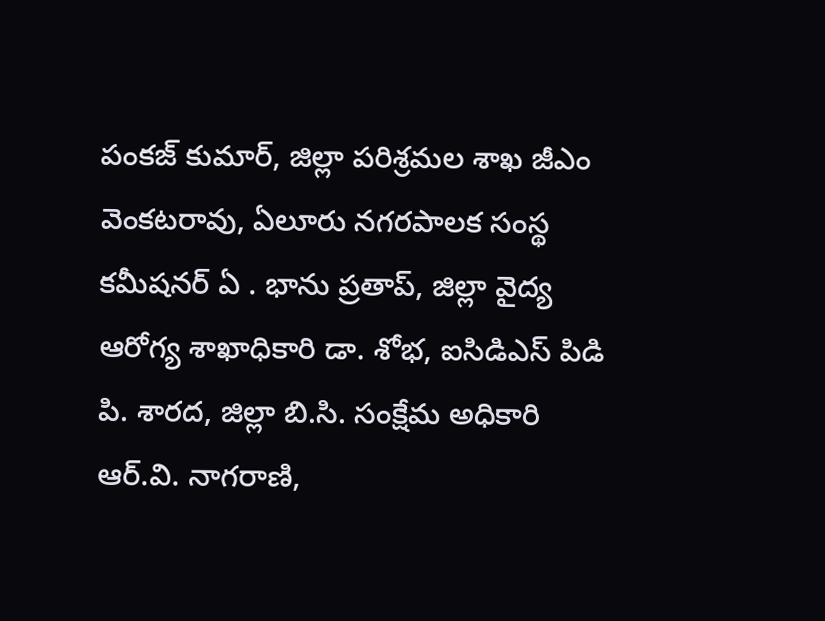పంకజ్ కుమార్, జిల్లా పరిశ్రమల శాఖ జీఎం వెంకటరావు, ఏలూరు నగరపాలక సంస్థ కమీషనర్ ఏ . భాను ప్రతాప్, జిల్లా వైద్య ఆరోగ్య శాఖాధికారి డా. శోభ, ఐసిడిఎస్ పిడి పి. శారద, జిల్లా బి.సి. సంక్షేమ అధికారి ఆర్.వి. నాగరాణి,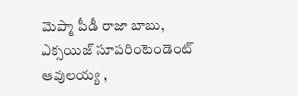మెప్మా పీడీ రాజా బాబు, ఎక్సయిజ్ సూపరింటెండెంట్ ఆవులయ్య ,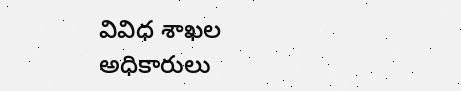వివిధ శాఖల అధికారులు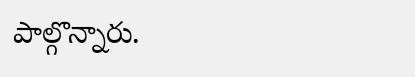పాల్గొన్నారు.